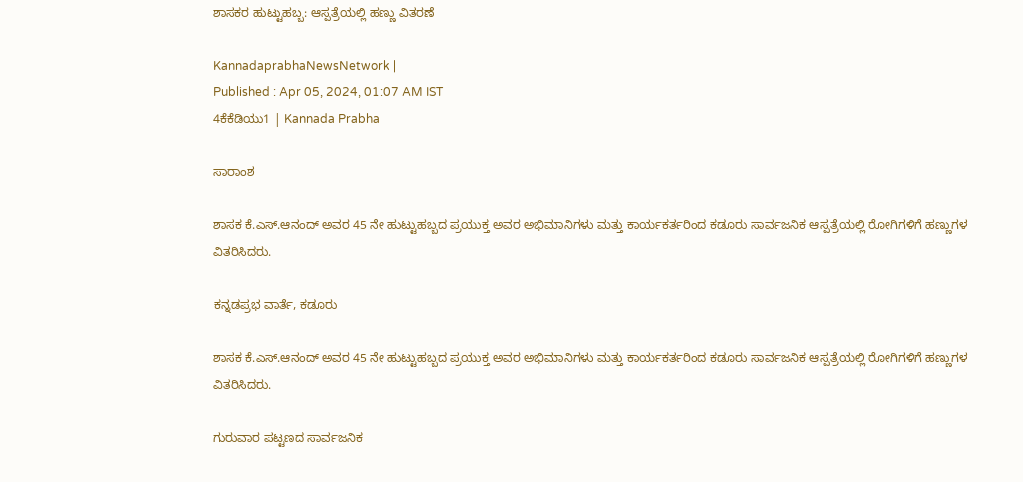ಶಾಸಕರ ಹುಟ್ಟುಹಬ್ಬ: ಆಸ್ಪತ್ರೆಯಲ್ಲಿ ಹಣ್ಣು ವಿತರಣೆ

KannadaprabhaNewsNetwork |
Published : Apr 05, 2024, 01:07 AM IST
4ಕೆಕೆಡಿಯು1 | Kannada Prabha

ಸಾರಾಂಶ

ಶಾಸಕ ಕೆ.ಎಸ್.ಆನಂದ್ ಅವರ 45 ನೇ ಹುಟ್ಟುಹಬ್ಬದ ಪ್ರಯುಕ್ತ ಅವರ ಅಭಿಮಾನಿಗಳು ಮತ್ತು ಕಾರ್ಯಕರ್ತರಿಂದ ಕಡೂರು ಸಾರ್ವಜನಿಕ ಆಸ್ಪತ್ರೆಯಲ್ಲಿ ರೋಗಿಗಳಿಗೆ ಹಣ್ಣುಗಳ ವಿತರಿಸಿದರು.

ಕನ್ನಡಪ್ರಭ ವಾರ್ತೆ, ಕಡೂರು

ಶಾಸಕ ಕೆ.ಎಸ್.ಆನಂದ್ ಅವರ 45 ನೇ ಹುಟ್ಟುಹಬ್ಬದ ಪ್ರಯುಕ್ತ ಅವರ ಅಭಿಮಾನಿಗಳು ಮತ್ತು ಕಾರ್ಯಕರ್ತರಿಂದ ಕಡೂರು ಸಾರ್ವಜನಿಕ ಆಸ್ಪತ್ರೆಯಲ್ಲಿ ರೋಗಿಗಳಿಗೆ ಹಣ್ಣುಗಳ ವಿತರಿಸಿದರು.

ಗುರುವಾರ ಪಟ್ಟಣದ ಸಾರ್ವಜನಿಕ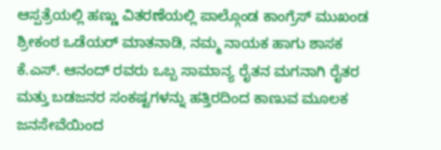ಆಸ್ಪತ್ರೆಯಲ್ಲಿ ಹಣ್ಣು ವಿತರಣೆಯಲ್ಲಿ ಪಾಲ್ಗೊಂಡ ಕಾಂಗ್ರೆಸ್ ಮುಖಂಡ ಶ್ರೀಕಂಠ ಒಡೆಯರ್ ಮಾತನಾಡಿ, ನಮ್ಮ ನಾಯಕ ಹಾಗು ಶಾಸಕ ಕೆ.ಎಸ್. ಆನಂದ್ ರವರು ಒಬ್ಬ ಸಾಮಾನ್ಯ ರೈತನ ಮಗನಾಗಿ ರೈತರ ಮತ್ತು ಬಡಜನರ ಸಂಕಷ್ಟಗಳನ್ನು ಹತ್ತಿರದಿಂದ ಕಾಣುವ ಮೂಲಕ ಜನಸೇವೆಯಿಂದ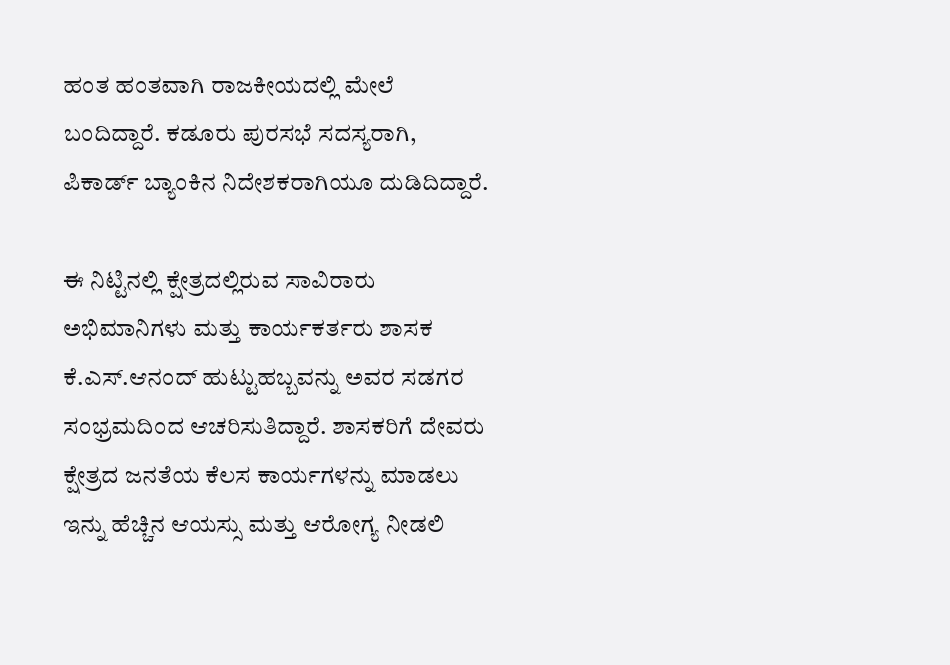ಹಂತ ಹಂತವಾಗಿ ರಾಜಕೀಯದಲ್ಲಿ ಮೇಲೆ ಬಂದಿದ್ದಾರೆ. ಕಡೂರು ಪುರಸಭೆ ಸದಸ್ಯರಾಗಿ, ಪಿಕಾರ್ಡ್‌ ಬ್ಯಾಂಕಿನ ನಿದೇಶಕರಾಗಿಯೂ ದುಡಿದಿದ್ದಾರೆ.

ಈ ನಿಟ್ಟಿನಲ್ಲಿ ಕ್ಷೇತ್ರದಲ್ಲಿರುವ ಸಾವಿರಾರು ಅಭಿಮಾನಿಗಳು ಮತ್ತು ಕಾರ್ಯಕರ್ತರು ಶಾಸಕ ಕೆ.ಎಸ್.ಆನಂದ್ ಹುಟ್ಟುಹಬ್ಬವನ್ನು ಅವರ ಸಡಗರ ಸಂಭ್ರಮದಿಂದ ಆಚರಿಸುತಿದ್ದಾರೆ. ಶಾಸಕರಿಗೆ ದೇವರು ಕ್ಷೇತ್ರದ ಜನತೆಯ ಕೆಲಸ ಕಾರ್ಯಗಳನ್ನು ಮಾಡಲು ಇನ್ನು ಹೆಚ್ಚಿನ ಆಯಸ್ಸು ಮತ್ತು ಆರೋಗ್ಯ ನೀಡಲಿ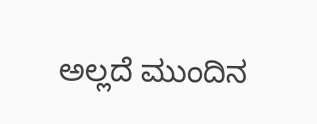ಅಲ್ಲದೆ ಮುಂದಿನ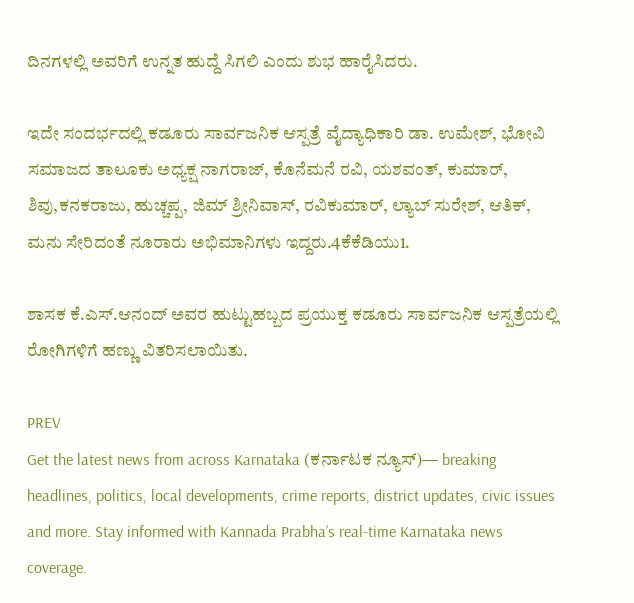ದಿನಗಳಲ್ಲಿ ಅವರಿಗೆ ಉನ್ನತ ಹುದ್ದೆ ಸಿಗಲಿ ಎಂದು ಶುಭ ಹಾರೈಸಿದರು.

ಇದೇ ಸಂದರ್ಭದಲ್ಲಿ ಕಡೂರು ಸಾರ್ವಜನಿಕ ಆಸ್ಪತ್ರೆ ವೈದ್ಯಾಧಿಕಾರಿ ಡಾ. ಉಮೇಶ್, ಭೋವಿ ಸಮಾಜದ ತಾಲೂಕು ಅಧ್ಯಕ್ಷ ನಾಗರಾಜ್, ಕೊನೆಮನೆ ರವಿ, ಯಶವಂತ್, ಕುಮಾರ್, ಶಿವು,ಕನಕರಾಜು, ಹುಚ್ಚಪ್ಪ, ಜಿಮ್ ಶ್ರೀನಿವಾಸ್, ರವಿಕುಮಾರ್, ಲ್ಯಾಬ್‌ ಸುರೇಶ್, ಆತಿಕ್, ಮನು ಸೇರಿದಂತೆ ನೂರಾರು ಅಭಿಮಾನಿಗಳು ಇದ್ದರು.4ಕೆಕೆಡಿಯು1.

ಶಾಸಕ ಕೆ.ಎಸ್.ಆನಂದ್ ಅವರ ಹುಟ್ಟುಹಬ್ಬದ ಪ್ರಯುಕ್ತ ಕಡೂರು ಸಾರ್ವಜನಿಕ ಆಸ್ಪತ್ರೆಯಲ್ಲಿ ರೋಗಿಗಳಿಗೆ ಹಣ್ಣು ವಿತರಿಸಲಾಯಿತು.

PREV
Get the latest news from across Karnataka (ಕರ್ನಾಟಕ ನ್ಯೂಸ್)— breaking headlines, politics, local developments, crime reports, district updates, civic issues and more. Stay informed with Kannada Prabha’s real‑time Karnataka news coverage.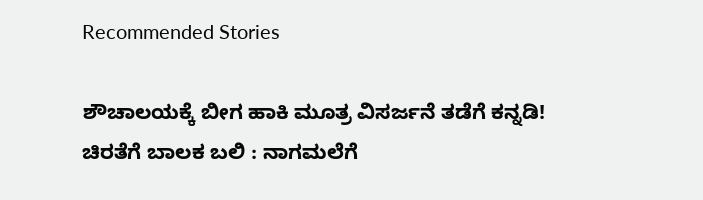Recommended Stories

ಶೌಚಾಲಯಕ್ಕೆ ಬೀಗ ಹಾಕಿ ಮೂತ್ರ ವಿಸರ್ಜನೆ ತಡೆಗೆ ಕನ್ನಡಿ!
ಚಿರತೆಗೆ ಬಾಲಕ ಬಲಿ : ನಾಗಮಲೆಗೆ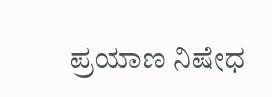ಪ್ರಯಾಣ ನಿಷೇಧ